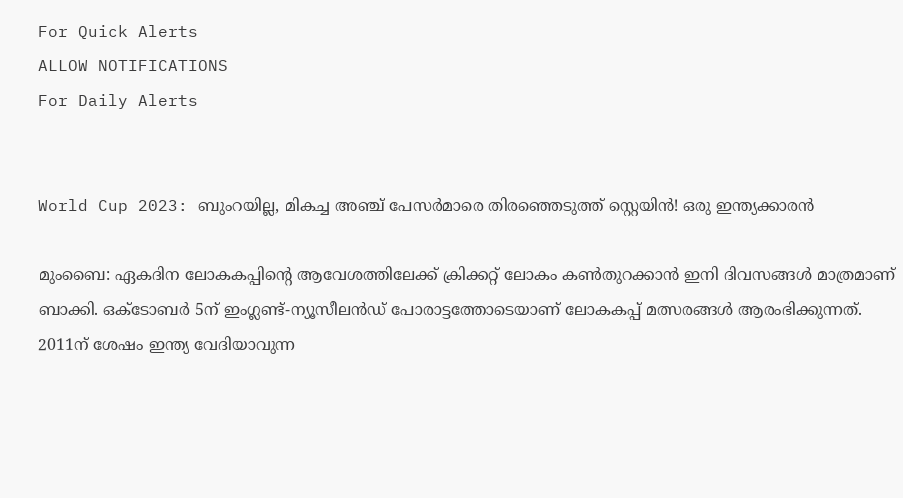For Quick Alerts
ALLOW NOTIFICATIONS
For Daily Alerts


World Cup 2023: ബുംറയില്ല, മികച്ച അഞ്ച് പേസര്‍മാരെ തിരഞ്ഞെടുത്ത് സ്റ്റെയിന്‍! ഒരു ഇന്ത്യക്കാരന്‍

മുംബൈ: ഏകദിന ലോകകപ്പിന്റെ ആവേശത്തിലേക്ക് ക്രിക്കറ്റ് ലോകം കണ്‍തുറക്കാന്‍ ഇനി ദിവസങ്ങള്‍ മാത്രമാണ് ബാക്കി. ഒക്ടോബര്‍ 5ന് ഇംഗ്ലണ്ട്-ന്യൂസീലന്‍ഡ് പോരാട്ടത്തോടെയാണ് ലോകകപ്പ് മത്സരങ്ങള്‍ ആരംഭിക്കുന്നത്. 2011ന് ശേഷം ഇന്ത്യ വേദിയാവുന്ന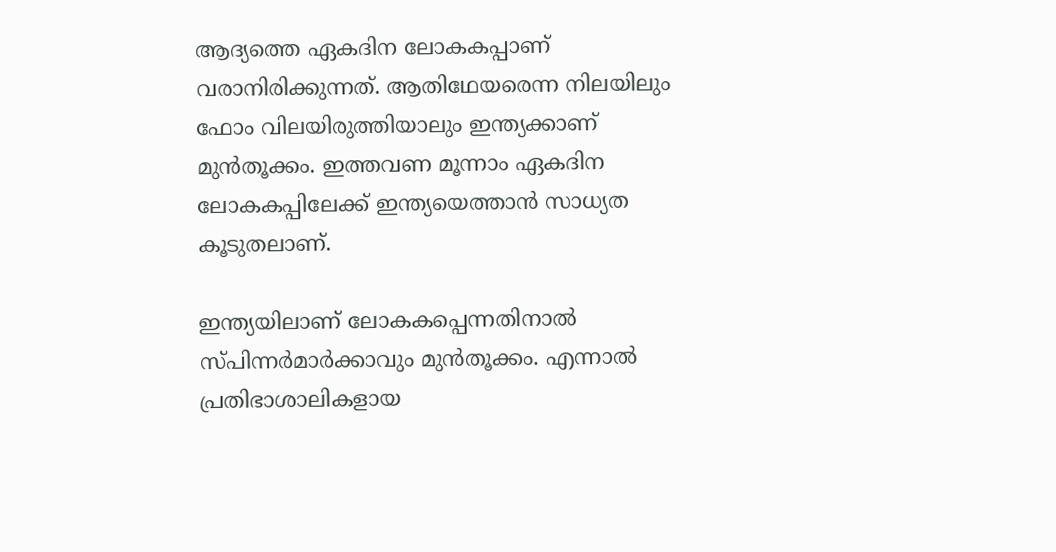ആദ്യത്തെ ഏകദിന ലോകകപ്പാണ് വരാനിരിക്കുന്നത്. ആതിഥേയരെന്ന നിലയിലും ഫോം വിലയിരുത്തിയാലും ഇന്ത്യക്കാണ് മുന്‍തൂക്കം. ഇത്തവണ മൂന്നാം ഏകദിന ലോകകപ്പിലേക്ക് ഇന്ത്യയെത്താന്‍ സാധ്യത കൂടുതലാണ്.

ഇന്ത്യയിലാണ് ലോകകപ്പെന്നതിനാല്‍ സ്പിന്നര്‍മാര്‍ക്കാവും മുന്‍തൂക്കം. എന്നാല്‍ പ്രതിഭാശാലികളായ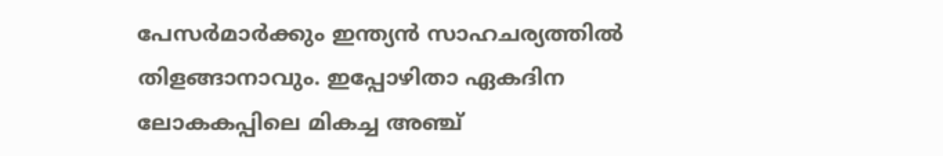പേസര്‍മാര്‍ക്കും ഇന്ത്യന്‍ സാഹചര്യത്തില്‍ തിളങ്ങാനാവും. ഇപ്പോഴിതാ ഏകദിന ലോകകപ്പിലെ മികച്ച അഞ്ച്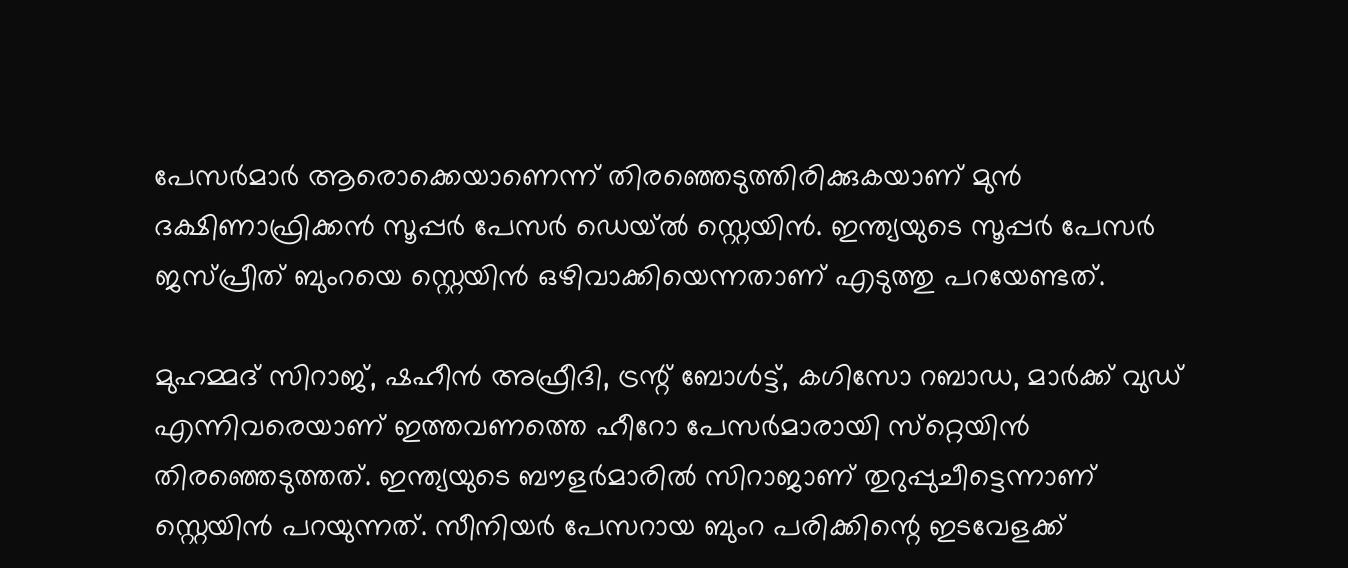പേസര്‍മാര്‍ ആരൊക്കെയാണെന്ന് തിരഞ്ഞെടുത്തിരിക്കുകയാണ് മുന്‍ ദക്ഷിണാഫ്രിക്കന്‍ സൂപ്പര്‍ പേസര്‍ ഡെയ്ല്‍ സ്റ്റെയിന്‍. ഇന്ത്യയുടെ സൂപ്പര്‍ പേസര്‍ ജസ്പ്രീത് ബുംറയെ സ്റ്റെയിന്‍ ഒഴിവാക്കിയെന്നതാണ് എടുത്തു പറയേണ്ടത്.

മുഹമ്മദ് സിറാജ്, ഷഹീന്‍ അഫ്രീദി, ട്രന്റ് ബോള്‍ട്ട്, കഗിസോ റബാഡ, മാര്‍ക്ക് വുഡ് എന്നിവരെയാണ് ഇത്തവണത്തെ ഹീറോ പേസര്‍മാരായി സ്‌റ്റെയിന്‍ തിരഞ്ഞെടുത്തത്. ഇന്ത്യയുടെ ബൗളര്‍മാരില്‍ സിറാജാണ് തുറുപ്പുചീട്ടെന്നാണ് സ്റ്റെയിന്‍ പറയുന്നത്. സീനിയര്‍ പേസറായ ബുംറ പരിക്കിന്റെ ഇടവേളക്ക്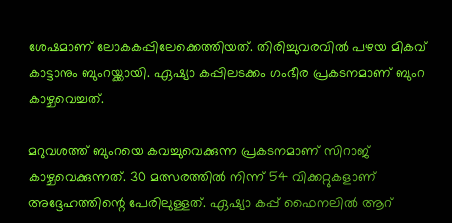ശേഷമാണ് ലോകകപ്പിലേക്കെത്തിയത്. തിരിച്ചുവരവില്‍ പഴയ മികവ് കാട്ടാനും ബുംറയ്ക്കായി. ഏഷ്യാ കപ്പിലടക്കം ഗംഭീര പ്രകടനമാണ് ബുംറ കാഴ്ചവെച്ചത്.

മറുവശത്ത് ബുംറയെ കവച്ചുവെക്കുന്ന പ്രകടനമാണ് സിറാജ് കാഴ്ചവെക്കുന്നത്. 30 മത്സരത്തില്‍ നിന്ന് 54 വിക്കറ്റുകളാണ് അദ്ദേഹത്തിന്റെ പേരിലുള്ളത്. ഏഷ്യാ കപ്പ് ഫൈനലില്‍ ആറ്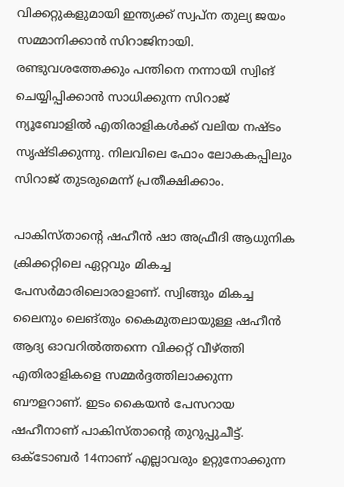വിക്കറ്റുകളുമായി ഇന്ത്യക്ക് സ്വപ്‌ന തുല്യ ജയം സമ്മാനിക്കാന്‍ സിറാജിനായി. രണ്ടുവശത്തേക്കും പന്തിനെ നന്നായി സ്വിങ് ചെയ്യിപ്പിക്കാന്‍ സാധിക്കുന്ന സിറാജ് ന്യൂബോളില്‍ എതിരാളികള്‍ക്ക് വലിയ നഷ്ടം സൃഷ്ടിക്കുന്നു. നിലവിലെ ഫോം ലോകകപ്പിലും സിറാജ് തുടരുമെന്ന് പ്രതീക്ഷിക്കാം.

പാകിസ്താന്റെ ഷഹീന്‍ ഷാ അഫ്രീദി ആധുനിക ക്രിക്കറ്റിലെ ഏറ്റവും മികച്ച പേസര്‍മാരിലൊരാളാണ്. സ്വിങ്ങും മികച്ച ലൈനും ലെങ്തും കൈമുതലായുള്ള ഷഹീന്‍ ആദ്യ ഓവറില്‍ത്തന്നെ വിക്കറ്റ് വീഴ്ത്തി എതിരാളികളെ സമ്മര്‍ദ്ദത്തിലാക്കുന്ന ബൗളറാണ്. ഇടം കൈയന്‍ പേസറായ ഷഹീനാണ് പാകിസ്താന്റെ തുറുപ്പുചീട്ട്. ഒക്ടോബര്‍ 14നാണ് എല്ലാവരും ഉറ്റുനോക്കുന്ന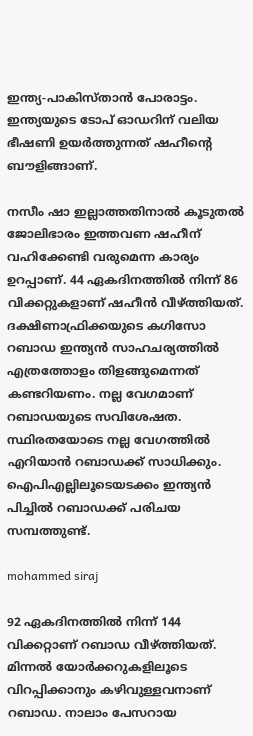ഇന്ത്യ-പാകിസ്താന്‍ പോരാട്ടം. ഇന്ത്യയുടെ ടോപ് ഓഡറിന് വലിയ ഭീഷണി ഉയര്‍ത്തുന്നത് ഷഹീന്റെ ബൗളിങ്ങാണ്.

നസീം ഷാ ഇല്ലാത്തതിനാല്‍ കൂടുതല്‍ ജോലിഭാരം ഇത്തവണ ഷഹീന് വഹിക്കേണ്ടി വരുമെന്ന കാര്യം ഉറപ്പാണ്. 44 ഏകദിനത്തില്‍ നിന്ന് 86 വിക്കറ്റുകളാണ് ഷഹീന്‍ വീഴ്ത്തിയത്. ദക്ഷിണാഫ്രിക്കയുടെ കഗിസോ റബാഡ ഇന്ത്യന്‍ സാഹചര്യത്തില്‍ എത്രത്തോളം തിളങ്ങുമെന്നത് കണ്ടറിയണം. നല്ല വേഗമാണ് റബാഡയുടെ സവിശേഷത. സ്ഥിരതയോടെ നല്ല വേഗത്തില്‍ എറിയാന്‍ റബാഡക്ക് സാധിക്കും. ഐപിഎല്ലിലൂടെയടക്കം ഇന്ത്യന്‍ പിച്ചില്‍ റബാഡക്ക് പരിചയ സമ്പത്തുണ്ട്.

mohammed siraj

92 ഏകദിനത്തില്‍ നിന്ന് 144 വിക്കറ്റാണ് റബാഡ വീഴ്ത്തിയത്. മിന്നല്‍ യോര്‍ക്കറുകളിലൂടെ വിറപ്പിക്കാനും കഴിവുള്ളവനാണ് റബാഡ. നാലാം പേസറായ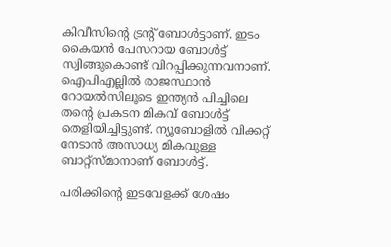കിവീസിന്റെ ട്രന്റ് ബോള്‍ട്ടാണ്. ഇടം കൈയന്‍ പേസറായ ബോള്‍ട്ട് സ്വിങ്ങുകൊണ്ട് വിറപ്പിക്കുന്നവനാണ്. ഐപിഎല്ലില്‍ രാജസ്ഥാന്‍ റോയല്‍സിലൂടെ ഇന്ത്യന്‍ പിച്ചിലെ തന്റെ പ്രകടന മികവ് ബോള്‍ട്ട് തെളിയിച്ചിട്ടുണ്ട്. ന്യൂബോളില്‍ വിക്കറ്റ് നേടാന്‍ അസാധ്യ മികവുള്ള ബാറ്റ്‌സ്മാനാണ് ബോള്‍ട്ട്.

പരിക്കിന്റെ ഇടവേളക്ക് ശേഷം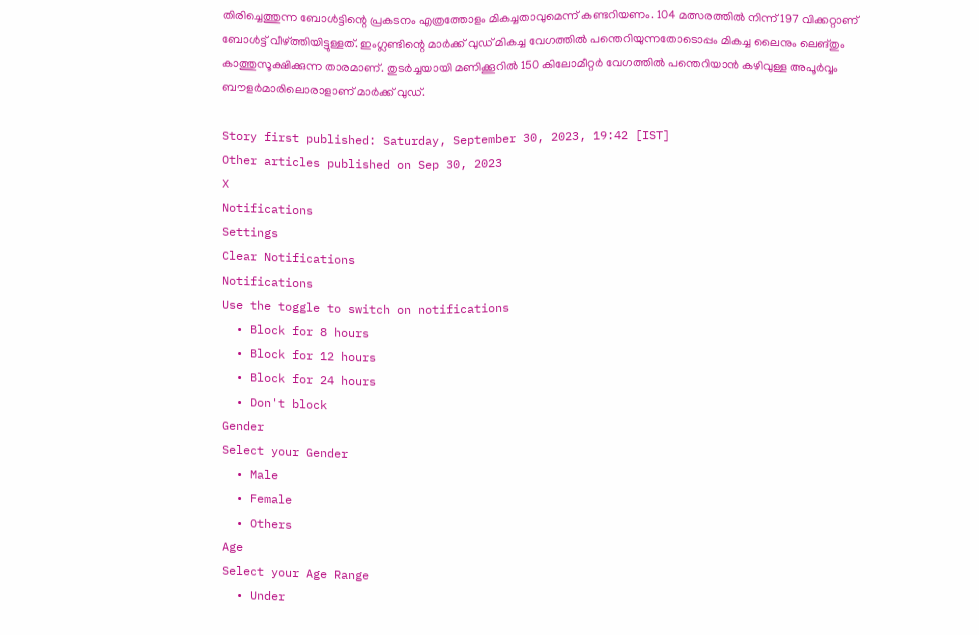തിരിച്ചെത്തുന്ന ബോള്‍ട്ടിന്റെ പ്രകടനം എത്രത്തോളം മികച്ചതാവുമെന്ന് കണ്ടറിയണം. 104 മത്സരത്തില്‍ നിന്ന് 197 വിക്കറ്റാണ് ബോള്‍ട്ട് വീഴ്ത്തിയിട്ടുള്ളത്. ഇംഗ്ലണ്ടിന്റെ മാര്‍ക്ക് വുഡ് മികച്ച വേഗത്തില്‍ പന്തെറിയുന്നതോടൊപ്പം മികച്ച ലൈനും ലെങ്തും കാത്തുസൂക്ഷിക്കുന്ന താരമാണ്. തുടര്‍ച്ചയായി മണിക്കൂറില്‍ 150 കിലോമീറ്റര്‍ വേഗത്തില്‍ പന്തെറിയാന്‍ കഴിവുള്ള അപൂര്‍വ്വം ബൗളര്‍മാരിലൊരാളാണ് മാര്‍ക്ക് വുഡ്.

Story first published: Saturday, September 30, 2023, 19:42 [IST]
Other articles published on Sep 30, 2023
X
Notifications
Settings
Clear Notifications
Notifications
Use the toggle to switch on notifications
  • Block for 8 hours
  • Block for 12 hours
  • Block for 24 hours
  • Don't block
Gender
Select your Gender
  • Male
  • Female
  • Others
Age
Select your Age Range
  • Under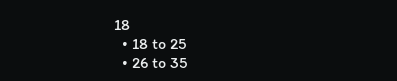18
  • 18 to 25
  • 26 to 35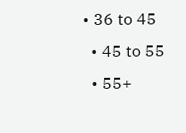• 36 to 45
  • 45 to 55
  • 55+